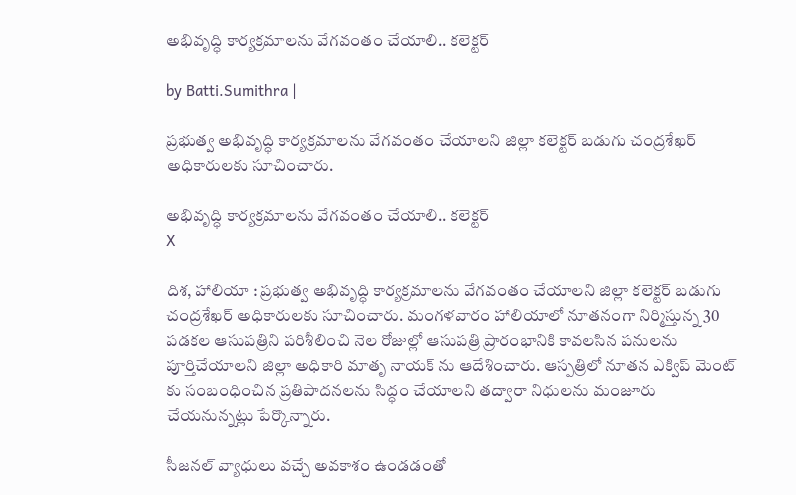అభివృద్ధి కార్యక్రమాలను వేగవంతం చేయాలి.. కలెక్టర్

by Batti.Sumithra |

ప్రభుత్వ అభివృద్ధి కార్యక్రమాలను వేగవంతం చేయాలని జిల్లా కలెక్టర్ బడుగు చంద్రశేఖర్ అధికారులకు సూచించారు.

అభివృద్ధి కార్యక్రమాలను వేగవంతం చేయాలి.. కలెక్టర్
X

దిశ, హాలియా : ప్రభుత్వ అభివృద్ధి కార్యక్రమాలను వేగవంతం చేయాలని జిల్లా కలెక్టర్ బడుగు చంద్రశేఖర్ అధికారులకు సూచించారు. మంగళవారం హాలియాలో నూతనంగా నిర్మిస్తున్న 30 పడకల ఆసుపత్రిని పరిశీలించి నెల రోజుల్లో ఆసుపత్రి ప్రారంభానికి కావలసిన పనులను పూర్తిచేయాలని జిల్లా అధికారి మాతృ నాయక్ ను ఆదేశించారు. ఆస్పత్రిలో నూతన ఎక్విప్ మెంట్ కు సంబంధించిన ప్రతిపాదనలను సిద్ధం చేయాలని తద్వారా నిధులను మంజూరు చేయనున్నట్లు పేర్కొన్నారు.

సీజనల్ వ్యాధులు వచ్చే అవకాశం ఉండడంతో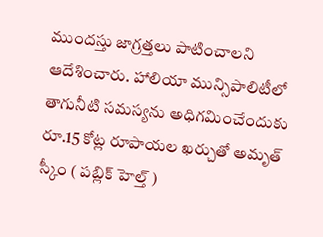ముందస్తు జాగ్రత్తలు పాటించాలని ఆదేశించారు. హాలియా మున్సిపాలిటీలో తాగునీటి సమస్యను అధిగమించేందుకు రూ.15 కోట్ల రూపాయల ఖర్చుతో అమృత్ స్కీం ( పబ్లిక్ హెల్త్ )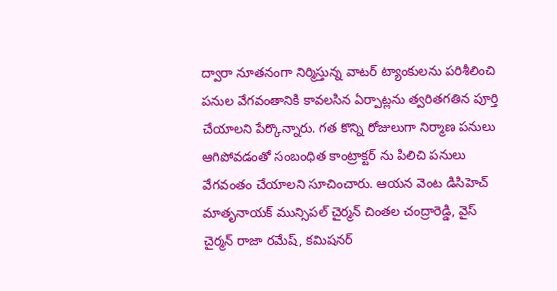ద్వారా నూతనంగా నిర్మిస్తున్న వాటర్ ట్యాంకులను పరిశీలించి పనుల వేగవంతానికి కావలసిన ఏర్పాట్లను త్వరితగతిన పూర్తి చేయాలని పేర్కొన్నారు. గత కొన్ని రోజులుగా నిర్మాణ పనులు ఆగిపోవడంతో సంబంధిత కాంట్రాక్టర్ ను పిలిచి పనులు వేగవంతం చేయాలని సూచించారు. ఆయన వెంట డిసిహెచ్ మాతృనాయక్ మున్సిపల్ చైర్మన్ చింతల చంద్రారెడ్డి, వైస్ చైర్మన్ రాజా రమేష్, కమిషనర్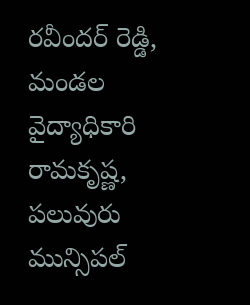రవీందర్ రెడ్డి, మండల వైద్యాధికారి రామకృష్ణ, పలువురు మున్సిపల్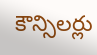కౌన్సిలర్లు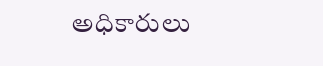అధికారులు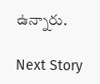ఉన్నారు.

Next Story